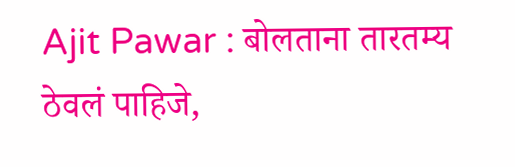Ajit Pawar : बोलताना तारतम्य ठेवलं पाहिजे,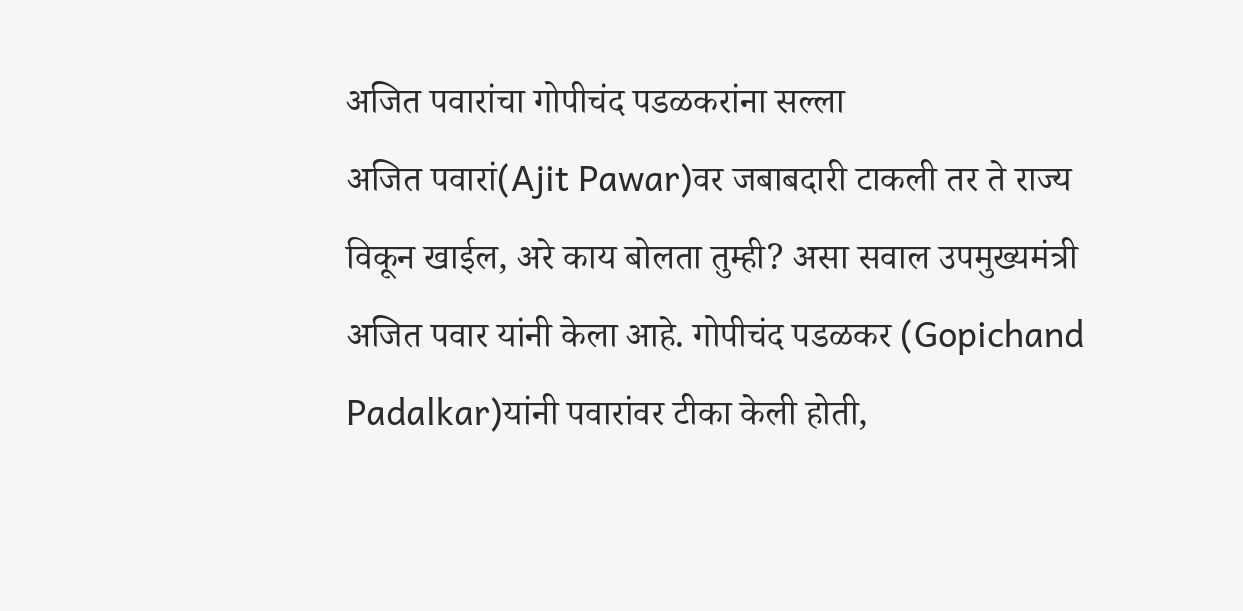अजित पवारांचा गोपीचंद पडळकरांना सल्ला
अजित पवारां(Ajit Pawar)वर जबाबदारी टाकली तर ते राज्य विकून खाईल, अरे काय बोलता तुम्ही? असा सवाल उपमुख्यमंत्री अजित पवार यांनी केला आहे. गोपीचंद पडळकर (Gopichand Padalkar)यांनी पवारांवर टीका केली होती,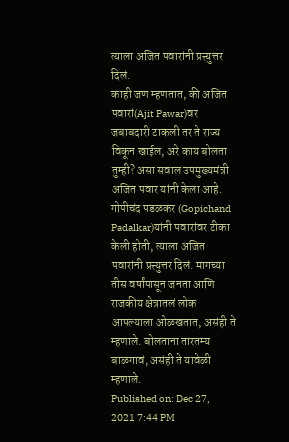त्याला अजित पवारांनी प्रत्त्युत्तर दिलं.
काही जण म्हणतात, की अजित पवारां(Ajit Pawar)वर जबाबदारी टाकली तर ते राज्य विकून खाईल, अरे काय बोलता तुम्ही? असा सवाल उपमुख्यमंत्री अजित पवार यांनी केला आहे. गोपीचंद पडळकर (Gopichand Padalkar)यांनी पवारांवर टीका केली होती, त्याला अजित पवारांनी प्रत्त्युत्तर दिलं. मागच्या तीस वर्षांपासून जनता आणि राजकीय क्षेत्रातलं लोक आपल्याला ओळखतात, असंही ते म्हणाले. बोलताना तारतम्य बाळगावं, असंही ते यावेळी म्हणाले.
Published on: Dec 27, 2021 7:44 PM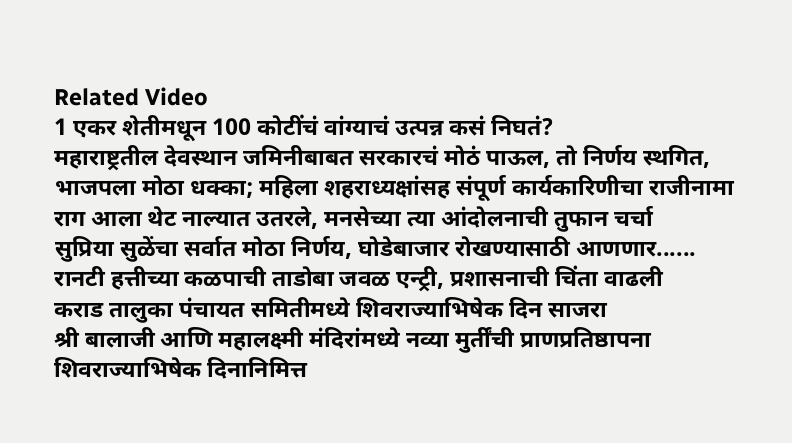Related Video
1 एकर शेतीमधून 100 कोटींचं वांग्याचं उत्पन्न कसं निघतं?
महाराष्ट्रतील देवस्थान जमिनीबाबत सरकारचं मोठं पाऊल, तो निर्णय स्थगित,
भाजपला मोठा धक्का; महिला शहराध्यक्षांसह संपूर्ण कार्यकारिणीचा राजीनामा
राग आला थेट नाल्यात उतरले, मनसेच्या त्या आंदोलनाची तुफान चर्चा
सुप्रिया सुळेंचा सर्वात मोठा निर्णय, घोडेबाजार रोखण्यासाठी आणणार......
रानटी हत्तीच्या कळपाची ताडोबा जवळ एन्ट्री, प्रशासनाची चिंता वाढली
कराड तालुका पंचायत समितीमध्ये शिवराज्याभिषेक दिन साजरा
श्री बालाजी आणि महालक्ष्मी मंदिरांमध्ये नव्या मुर्तींची प्राणप्रतिष्ठापना
शिवराज्याभिषेक दिनानिमित्त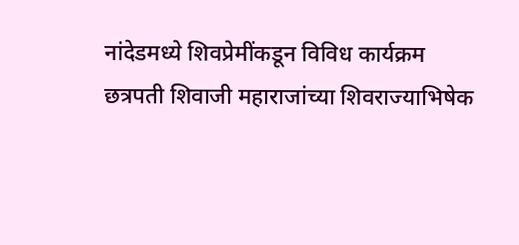नांदेडमध्ये शिवप्रेमींकडून विविध कार्यक्रम
छत्रपती शिवाजी महाराजांच्या शिवराज्याभिषेक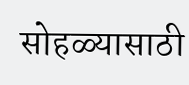सोहळ्यासाठी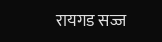रायगड सज्ज